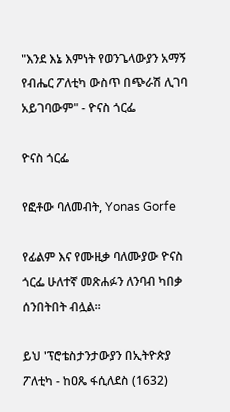"እንደ እኔ እምነት የወንጌላውያን አማኝ የብሔር ፖለቲካ ውስጥ በጭራሽ ሊገባ አይገባውም" - ዮናስ ጎርፌ

ዮናስ ጎርፌ

የፎቶው ባለመብት, Yonas Gorfe

የፊልም እና የሙዚቃ ባለሙያው ዮናስ ጎርፌ ሁለተኛ መጽሐፉን ለንባብ ካበቃ ሰንበትበት ብሏል።

ይህ 'ፕሮቴስታንታውያን በኢትዮጵያ ፖለቲካ - ከዐጼ ፋሲለደስ (1632)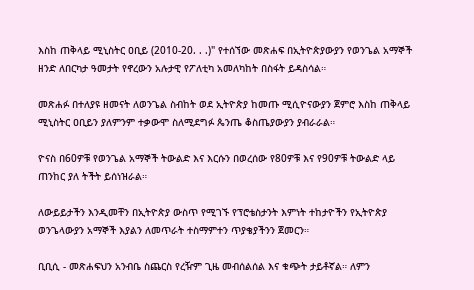እስከ ጠቅላይ ሚኒስትር ዐቢይ (2010-20. . .)" የተሰኘው መጽሐፍ በኢትዮጵያውያን የወንጌል አማኞች ዘንድ ለበርካታ ዓመታት የኖረውን አሉታዊ የፖለቲካ አመለካከት በስፋት ይዳስሳል።

መጽሐፉ በተለያዩ ዘመናት ለወንጌል ስብከት ወደ ኢትዮጵያ ከመጡ ሚሲዮናውያን ጀምሮ እስከ ጠቅላይ ሚኒስትር ዐቢይን ያለምንም ተቃውሞ ስለሚደግፉ ጴንጤ ቆስጤያውያን ያብራራል።

ዮናስ በ60ዎቹ የወንጌል አማኞች ትውልድ እና እርሱን በወረሰው የ80ዎቹ እና የ90ዎቹ ትውልድ ላይ ጠንከር ያለ ትችት ይሰነዝራል።

ለውይይታችን እንዲመቸን በኢትዮጵያ ውስጥ የሚገኙ የፕሮቴስታንት እምነት ተከታዮችን የኢትዮጵያ ወንጌላውያን አማኞች እያልን ለመጥራት ተስማምተን ጥያቄያችንን ጀመርን።

ቢቢሲ - መጽሐፍህን አንብቤ ስጨርስ የረዥም ጊዜ መብሰልሰል እና ቁጭት ታይቶኛል። ለምን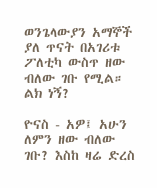ወንጌላውያን አማኞች ያለ ጥናት በአገሪቱ ፖለቲካ ውስጥ ዘው ብለው ገቡ የሚል። ልክ ነኝ?

ዮናስ - አዎ፤ አሁን ለምን ዘው ብለው ገቡ? እስከ ዛሬ ድረስ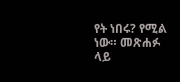የት ነበሩ? የሚል ነው። መጽሐፉ ላይ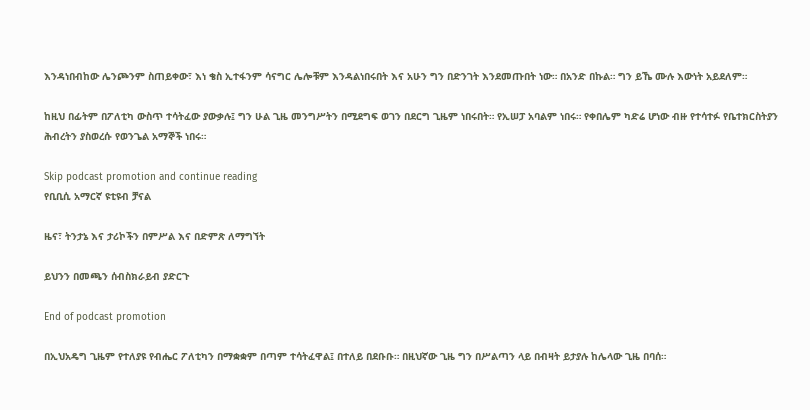እንዳነበብከው ሌንጮንም ስጠይቀው፣ እነ ቄስ ኢተፋንም ሳናግር ሌሎቹም እንዳልነበሩበት እና አሁን ግን በድንገት እንደመጡበት ነው። በአንድ በኩል። ግን ይኼ ሙሉ እውነት አይደለም።

ከዚህ በፊትም በፖለቲካ ውስጥ ተሳትፈው ያውቃሉ፤ ግን ሁል ጊዜ መንግሥትን በሚደግፍ ወገን በደርግ ጊዜም ነበሩበት። የኢሠፓ አባልም ነበሩ። የቀበሌም ካድሬ ሆነው ብዙ የተሳተፉ የቤተክርስትያን ሕብረትን ያስወረሱ የወንጌል አማኞች ነበሩ።

Skip podcast promotion and continue reading
የቢቢሲ አማርኛ ዩቲዩብ ቻናል

ዜና፣ ትንታኔ እና ታሪኮችን በምሥል እና በድምጽ ለማግኘት

ይህንን በመጫን ሰብስክራይብ ያድርጉ

End of podcast promotion

በኢህአዴግ ጊዜም የተለያዩ የብሔር ፖለቲካን በማቋቋም በጣም ተሳትፈዋል፤ በተለይ በደቡቡ። በዚህኛው ጊዜ ግን በሥልጣን ላይ በብዛት ይታያሉ ከሌላው ጊዜ በባሰ።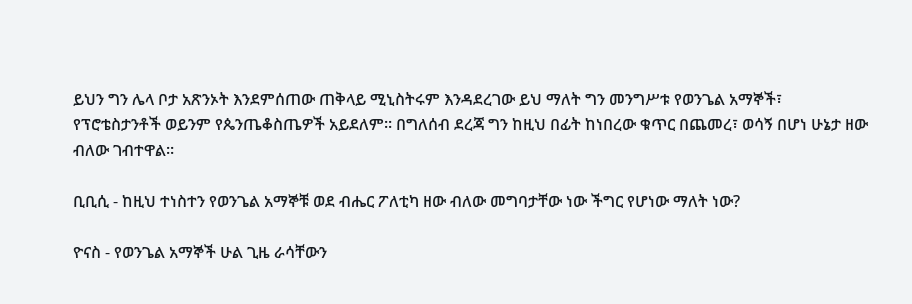ይህን ግን ሌላ ቦታ አጽንኦት እንደምሰጠው ጠቅላይ ሚኒስትሩም እንዳደረገው ይህ ማለት ግን መንግሥቱ የወንጌል አማኞች፣ የፕሮቴስታንቶች ወይንም የጴንጤቆስጤዎች አይደለም። በግለሰብ ደረጃ ግን ከዚህ በፊት ከነበረው ቁጥር በጨመረ፣ ወሳኝ በሆነ ሁኔታ ዘው ብለው ገብተዋል።

ቢቢሲ - ከዚህ ተነስተን የወንጌል አማኞቹ ወደ ብሔር ፖለቲካ ዘው ብለው መግባታቸው ነው ችግር የሆነው ማለት ነው?

ዮናስ - የወንጌል አማኞች ሁል ጊዜ ራሳቸውን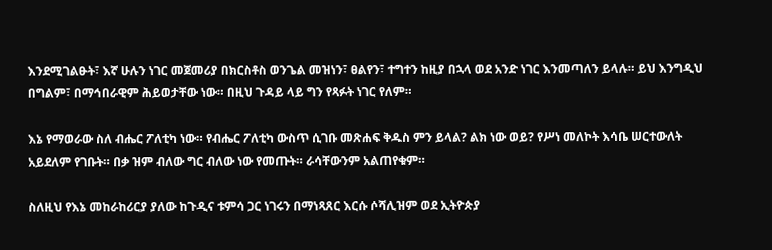እንደሚገልፁት፣ እኛ ሁሉን ነገር መጀመሪያ በክርስቶስ ወንጌል መዝነን፣ ፀልየን፣ ተግተን ከዚያ በኋላ ወደ አንድ ነገር እንመጣለን ይላሉ። ይህ እንግዲህ በግልም፣ በማኅበራዊም ሕይወታቸው ነው። በዚህ ጉዳይ ላይ ግን የጻፉት ነገር የለም።

እኔ የማወራው ስለ ብሔር ፖለቲካ ነው። የብሔር ፖለቲካ ውስጥ ሲገቡ መጽሐፍ ቅዱስ ምን ይላል? ልክ ነው ወይ? የሥነ መለኮት እሳቤ ሠርተውለት አይደለም የገቡት። በቃ ዝም ብለው ግር ብለው ነው የመጡት። ራሳቸውንም አልጠየቁም።

ስለዚህ የእኔ መከራከሪርያ ያለው ከጉዲና ቱምሳ ጋር ነገሩን በማነጻጸር እርሱ ሶሻሊዝም ወደ ኢትዮጵያ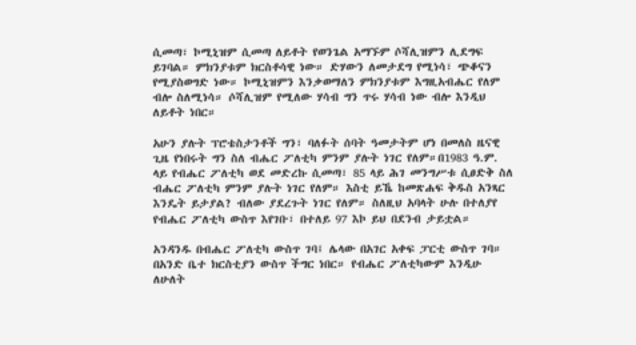ሲመጣ፣ ኮሚኒዝም ሲመጣ ለይቶት የወንጌል አማኙም ሶሻሊዝምን ሊደግፍ ይገባል። ምክንያቱም ክርስቶሳዊ ነው። ድሃውን ለመታደግ የሚነሳ፣ ጭቆናን የሚያስወግድ ነው። ኮሚኒዝምን እንቃወማለን ምክንያቱም እግዚአብሔር የለም ብሎ ስለሚነሳ። ሶሻሊዝም የሚለው ሃሳብ ግን ጥሩ ሃሳብ ነው ብሎ እንዲህ ለይቶት ነበር።

አሁን ያሉት ፕሮቴስታንቶች ግን፣ ባለፉት ሰባት ዓመታትም ሆነ በመለስ ዜናዊ ጊዜ የነበሩት ግን ስለ ብሔር ፖለቲካ ምንም ያሉት ነገር የለም።በ1983 ዓ.ም. ላይ የብሔር ፖለቲካ ወደ መድረኩ ሲመጣ፣ 85 ላይ ሕገ መንግሥቱ ሲፀድቅ ስለ ብሔር ፖለቲካ ምንም ያሉት ነገር የለም። እስቲ ይኼ ከመጽሐፍ ቅዱስ አንጻር እንዴት ይታያል? ብለው ያደረጉት ነገር የለም። ስለዚህ አባላት ሁሉ በተለያየ የብሔር ፖለቲካ ውስጥ እየገቡ፣ በተለይ 97 እኮ ይህ በደንብ ታይቷል።

አንዳንዱ በብሔር ፖለቲካ ውስጥ ገባ፤ ሌላው በአገር አቀፍ ፓርቲ ውስጥ ገባ። በአንድ ቤተ ክርስቲያን ውስጥ ችግር ነበር። የብሔር ፖለቲካውም እንዲሁ ለሁለት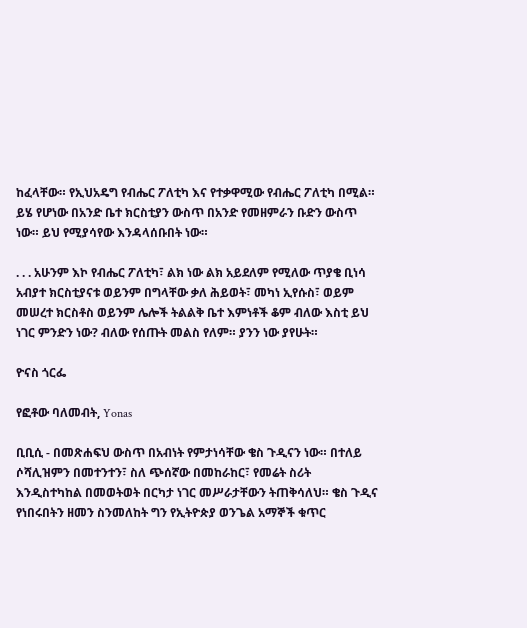ከፈላቸው። የኢህአዴግ የብሔር ፖለቲካ እና የተቃዋሚው የብሔር ፖለቲካ በሚል። ይሄ የሆነው በአንድ ቤተ ክርስቲያን ውስጥ በአንድ የመዘምራን ቡድን ውስጥ ነው። ይህ የሚያሳየው እንዳላሰቡበት ነው።

. . . አሁንም እኮ የብሔር ፖለቲካ፣ ልክ ነው ልክ አይደለም የሚለው ጥያቄ ቢነሳ አብያተ ክርስቲያናቱ ወይንም በግላቸው ቃለ ሕይወት፣ መካነ ኢየሱስ፣ ወይም መሠረተ ክርስቶስ ወይንም ሌሎች ትልልቅ ቤተ እምነቶች ቆም ብለው እስቲ ይህ ነገር ምንድን ነው? ብለው የሰጡት መልስ የለም። ያንን ነው ያየሁት።

ዮናስ ጎርፌ

የፎቶው ባለመብት, Yonas

ቢቢሲ - በመጽሐፍህ ውስጥ በአብነት የምታነሳቸው ቄስ ጉዲናን ነው። በተለይ ሶሻሊዝምን በመተንተን፣ ስለ ጭሰኛው በመከራከር፣ የመሬት ስሪት እንዲስተካከል በመወትወት በርካታ ነገር መሥራታቸውን ትጠቅሳለህ። ቄስ ጉዲና የነበሩበትን ዘመን ስንመለከት ግን የኢትዮጵያ ወንጌል አማኞች ቁጥር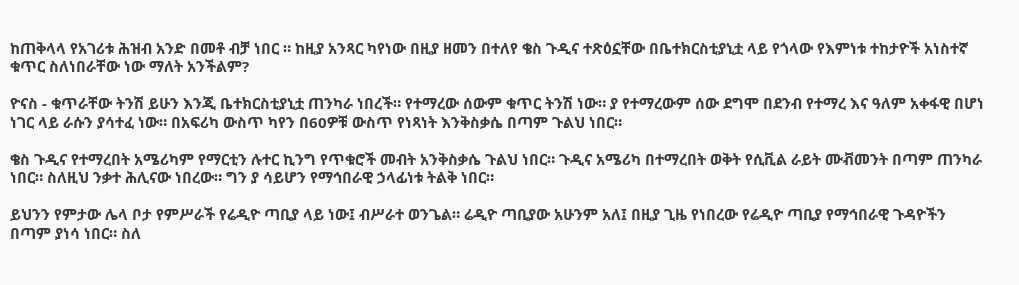ከጠቅላላ የአገሪቱ ሕዝብ አንድ በመቶ ብቻ ነበር ። ከዚያ አንጻር ካየነው በዚያ ዘመን በተለየ ቄስ ጉዲና ተጽዕኗቸው በቤተክርስቲያኒቷ ላይ የጎላው የእምነቱ ተከታዮች አነስተኛ ቁጥር ስለነበራቸው ነው ማለት አንችልም?

ዮናስ - ቁጥራቸው ትንሽ ይሁን እንጂ ቤተክርስቲያኒቷ ጠንካራ ነበረች። የተማረው ሰውም ቁጥር ትንሽ ነው። ያ የተማረውም ሰው ደግሞ በደንብ የተማረ እና ዓለም አቀፋዊ በሆነ ነገር ላይ ራሱን ያሳተፈ ነው። በአፍሪካ ውስጥ ካየን በ60ዎቹ ውስጥ የነጻነት እንቅስቃሴ በጣም ጉልህ ነበር።

ቄስ ጉዲና የተማረበት አሜሪካም የማርቲን ሉተር ኪንግ የጥቁሮች መብት አንቅስቃሴ ጉልህ ነበር። ጉዲና አሜሪካ በተማረበት ወቅት የሲቪል ራይት ሙቭመንት በጣም ጠንካራ ነበር። ስለዚህ ንቃተ ሕሊናው ነበረው። ግን ያ ሳይሆን የማኅበራዊ ኃላፊነቱ ትልቅ ነበር።

ይህንን የምታው ሌላ ቦታ የምሥራች የሬዲዮ ጣቢያ ላይ ነው፤ ብሥራተ ወንጌል። ሬዲዮ ጣቢያው አሁንም አለ፤ በዚያ ጊዜ የነበረው የሬዲዮ ጣቢያ የማኅበራዊ ጉዳዮችን በጣም ያነሳ ነበር። ስለ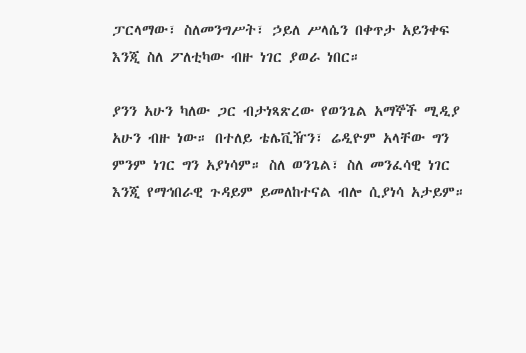ፓርላማው፣ ስለመንግሥት፣ ኃይለ ሥላሴን በቀጥታ አይንቀፍ እንጂ ስለ ፖለቲካው ብዙ ነገር ያወራ ነበር።

ያንን አሁን ካለው ጋር ብታነጻጽረው የወንጌል አማኞች ሚዲያ አሁን ብዙ ነው። በተለይ ቴሌቪዥን፣ ሬዲዮም አላቸው ግን ምንም ነገር ግን አያነሳም። ስለ ወንጌል፣ ስለ መንፈሳዊ ነገር እንጂ የማኅበራዊ ጉዳይም ይመለከተናል ብሎ ሲያነሳ አታይም።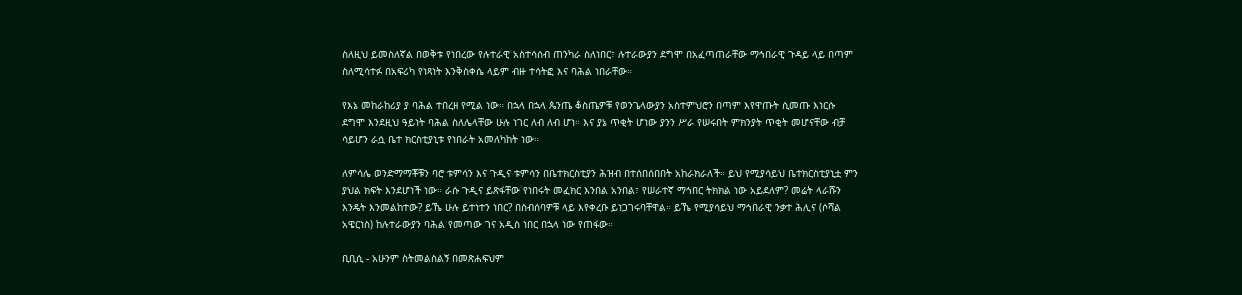ስለዚህ ይመስለኛል በወቅቱ የነበረው የሉተራዊ አስተሳሰብ ጠንካራ ስለነበር፣ ሉተራውያን ደግሞ በአፈጣጠራቸው ማኅበራዊ ጉዳይ ላይ በጣም ስለሚሳተፉ በአፍሪካ የነጻነት እንቅስቀሴ ላይም ብዙ ተሳትፎ እና ባሕል ነበራቸው።

የእኔ መከራከሪያ ያ ባሕል ተበረዘ የሚል ነው። በኋላ በኋላ ጴንጤ ቆስጤዎቹ የወንጌላውያን አስተምህሮን በጣም እየዋጡት ሲመጡ እነርሱ ደግሞ እንደዚህ ዓይነት ባሕል ስለሌላቸው ሁሉ ነገር ለብ ለብ ሆነ። እና ያኔ ጥቂት ሆነው ያንን ሥራ የሠሩበት ምክንያት ጥቂት መሆናቸው ብቻ ሳይሆን ራሷ ቤተ ክርስቲያኒቱ የነበራት አመለካከት ነው።

ለምሳሌ ወንድማማቾቹን ባሮ ቱምሳን እና ጉዲና ቱምሳን በቤተክርስቲያን ሕዝብ በተሰበሰበበት አከራክራለች። ይህ የሚያሳይህ ቤተክርስቲያኒቷ ምን ያህል ክፍት እንደሆነች ነው። ራሱ ጉዲና ይጽፋቸው የነበሩት መፈክር እንበል አንበል፣ የሠራተኛ ማኅበር ትክክል ነው አይደለም? መሬት ላራሹን እንዴት እንመልከተው? ይኼ ሁሉ ይተነተን ነበር? በስብሰባዎቹ ላይ እየቀረቡ ይነጋገሩባቸዋል። ይኼ የሚያሳይህ ማኅበራዊ ንቃተ ሕሊና (ሶሻል አዌርነስ) ከሉተራውያን ባሕል የመጣው ገና አዲስ ነበር በኋላ ነው የጠፋው።

ቢቢሲ - አሁንም ስትመልስልኝ በመጽሐፍህም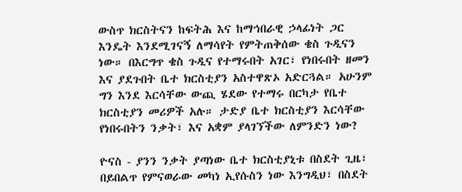ውስጥ ክርስትናን ከፍትሕ እና ከማኅበራዊ ኃላፊነት ጋር እንዴት እንደሚገናኝ ለማሳየት የምትጠቅሰው ቄስ ጉዲናን ነው። በእርግጥ ቄስ ጉዲና የተማሩበት አገር፣ የነበሩበት ዘመን እና ያደጉበት ቤተ ክርስቲያን አስተዋጽኦ አድርጓል። አሁንም ግን እንደ እርሳቸው ውጪ ሄደው የተማሩ በርካታ የቤተ ክርስቲያን መሪዎች አሉ። ታድያ ቤተ ክርስቲያን እርሳቸው የነበሩበትን ንቃት፣ እና አቋም ያላገኘችው ለምንድን ነው?

ዮናስ - ያንን ንቃት ያጣነው ቤተ ክርስቲያኒቱ በስደት ጊዜ፣ በይበልጥ የምናወራው መካነ ኢየሱስን ነው እንግዲህ፣ በስደት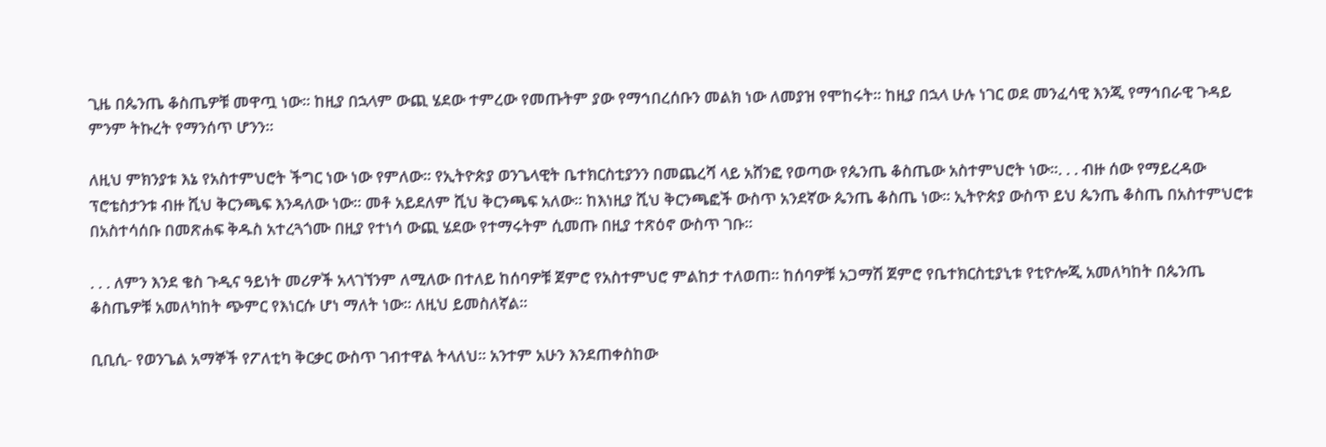ጊዜ በጴንጤ ቆስጤዎቹ መዋጧ ነው። ከዚያ በኋላም ውጪ ሄደው ተምረው የመጡትም ያው የማኅበረሰቡን መልክ ነው ለመያዝ የሞከሩት። ከዚያ በኋላ ሁሉ ነገር ወደ መንፈሳዊ እንጂ የማኅበራዊ ጉዳይ ምንም ትኩረት የማንሰጥ ሆንን።

ለዚህ ምክንያቱ እኔ የአስተምህሮት ችግር ነው ነው የምለው። የኢትዮጵያ ወንጌላዊት ቤተክርስቲያንን በመጨረሻ ላይ አሸንፎ የወጣው የጴንጤ ቆስጤው አስተምህሮት ነው።. . . ብዙ ሰው የማይረዳው ፕሮቴስታንቱ ብዙ ሺህ ቅርንጫፍ እንዳለው ነው። መቶ አይደለም ሺህ ቅርንጫፍ አለው። ከእነዚያ ሺህ ቅርንጫፎች ውስጥ አንደኛው ጴንጤ ቆስጤ ነው። ኢትዮጵያ ውስጥ ይህ ጴንጤ ቆስጤ በአስተምህሮቱ በአስተሳሰቡ በመጽሐፍ ቅዱስ አተረጓጎሙ በዚያ የተነሳ ውጪ ሄደው የተማሩትም ሲመጡ በዚያ ተጽዕኖ ውስጥ ገቡ።

. . . ለምን እንደ ቄስ ጉዲና ዓይነት መሪዎች አላገኘንም ለሚለው በተለይ ከሰባዎቹ ጀምሮ የአስተምህሮ ምልከታ ተለወጠ። ከሰባዎቹ አጋማሽ ጀምሮ የቤተክርስቲያኒቱ የቲዮሎጂ አመለካከት በጴንጤ ቆስጤዎቹ አመለካከት ጭምር የእነርሱ ሆነ ማለት ነው። ለዚህ ይመስለኛል።

ቢቢሲ- የወንጌል አማኞች የፖለቲካ ቅርቃር ውስጥ ገብተዋል ትላለህ። አንተም አሁን እንደጠቀስከው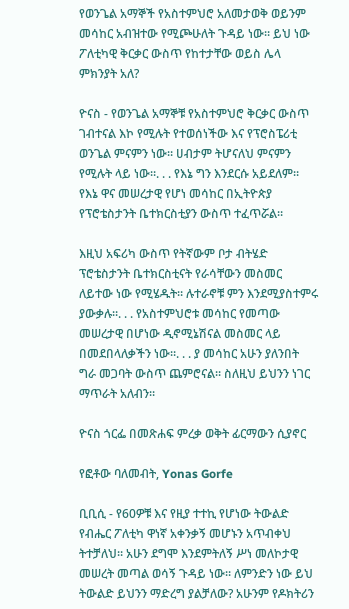የወንጌል አማኞች የአስተምህሮ አለመታወቅ ወይንም መሳከር አብዝተው የሚጮሁለት ጉዳይ ነው። ይህ ነው ፖለቲካዊ ቅርቃር ውስጥ የከተታቸው ወይስ ሌላ ምክንያት አለ?

ዮናስ - የወንጌል አማኞቹ የአስተምህሮ ቅርቃር ውስጥ ገብተናል እኮ የሚሉት የተወሰነችው እና የፕሮስፔሪቲ ወንጌል ምናምን ነው። ሀብታም ትሆናለህ ምናምን የሚሉት ላይ ነው።. . . የእኔ ግን እንደርሱ አይደለም። የእኔ ዋና መሠረታዊ የሆነ መሳከር በኢትዮጵያ የፕሮቴስታንት ቤተክርስቲያን ውስጥ ተፈጥሯል።

እዚህ አፍሪካ ውስጥ የትኛውም ቦታ ብትሄድ ፕሮቴስታንት ቤተክርስቲናት የራሳቸውን መስመር ለይተው ነው የሚሄዱት። ሉተራኖቹ ምን እንደሚያስተምሩ ያውቃሉ።. . . የአስተምህሮቱ መሳከር የመጣው መሠረታዊ በሆነው ዲኖሚኔሽናል መስመር ላይ በመደበላለቃችን ነው።. . . ያ መሳከር አሁን ያለንበት ግራ መጋባት ውስጥ ጨምሮናል። ስለዚህ ይህንን ነገር ማጥራት አለብን።

ዮናስ ጎርፌ በመጽሐፍ ምረቃ ወቅት ፊርማውን ሲያኖር

የፎቶው ባለመብት, Yonas Gorfe

ቢቢሲ - የ60ዎቹ እና የዚያ ተተኪ የሆነው ትውልድ የብሔር ፖለቲካ ዋነኛ አቀንቃኝ መሆኑን አጥብቀህ ትተቻለህ። አሁን ደግሞ እንደምትለኝ ሥነ መለኮታዊ መሠረት መጣል ወሳኝ ጉዳይ ነው። ለምንድን ነው ይህ ትውልድ ይህንን ማድረግ ያልቻለው? አሁንም የዶክትሪን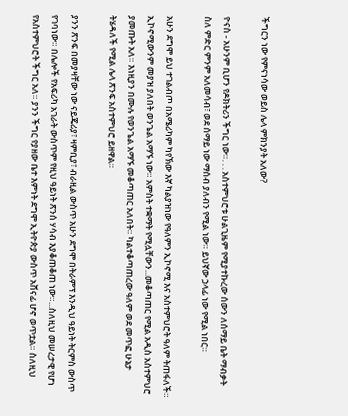ችግርን ነው የምናነሳው ወይስ ሌላ ምክንያት አለው?

ዮናስ - አሁንም ቢሆን የዶክትሪን ችግር ነው።. . . አስተምህሮቱ ሁልጊዜም የሚያተኩረው ሰውን ለሰማይ ቤት ማብቃት ስለ ምድር ምንም አለመሳብ፣ ወደ ሰማይ ነው ማሰብ ያለብን የሚል ነው። ይህኛው ኃላፊ ነው የሚል ነበር።

አሁን ደግሞ ይህ ተገልብጦ በአሜሪካም ካየኽው እኛ ካልያዝነው የዓለምን ኢኮኖሚ እና አስተምህሮት ዓለም ትጠፋለች። ኢኮኖሚውንም መያዝ ያለበት ወንጌል አማኙ ነው። አምስት ተቋማት የሚሏቸውን...መቆጣጠር የሚል አዲስ አስተምህሮ ያመጡት አለ። እነዚያን በሙሉ የወንጌል አማኙ መቆጣጠር አለበት። ካልተቆጣጠረው ዓለም ወደ መጥፎ ሁኔታ ትሄዳለች የሚል ሌላ ጽንፍ አስተምህሮ ይዘዋል።

ያንን ጽንፍ በመያዛቸው ነው ናይጄሪያ፣ ዛምቢያ፣ ብራዚል ውስጥ አሁን ደግሞ በትራምፕ እንዲህ ዓይነት ትርምስ ውስጥ የገባነው። በሌሎች የአፍሪካ አገራት ውስጥም የዚህ ዓይነት ጽንሰ ሃሳብ እያቆጠቆጠ ነው።...ስለዚህ መሠረታዊ የሆነ የአስተምህሮት ችግር አለ። ያንን ችግር የያዘው ቤተ እምነት ደግሞ ኢትዮጵያ ውስጥ አሸናፊ ሆኖ ወጥቷል። ስለዚህ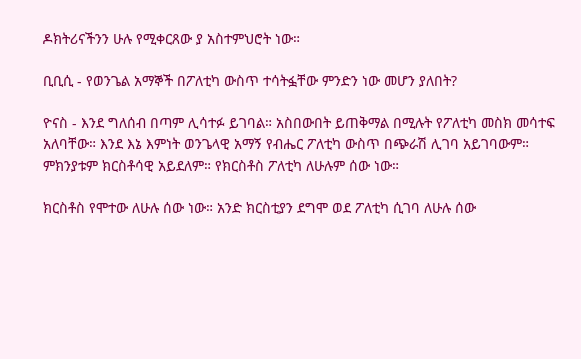ዶክትሪናችንን ሁሉ የሚቀርጸው ያ አስተምህሮት ነው።

ቢቢሲ - የወንጌል አማኞች በፖለቲካ ውስጥ ተሳትፏቸው ምንድን ነው መሆን ያለበት?

ዮናስ - እንደ ግለሰብ በጣም ሊሳተፉ ይገባል። አስበውበት ይጠቅማል በሚሉት የፖለቲካ መስክ መሳተፍ አለባቸው። እንደ እኔ እምነት ወንጌላዊ አማኝ የብሔር ፖለቲካ ውስጥ በጭራሽ ሊገባ አይገባውም። ምክንያቱም ክርስቶሳዊ አይደለም። የክርስቶስ ፖለቲካ ለሁሉም ሰው ነው።

ክርስቶስ የሞተው ለሁሉ ሰው ነው። አንድ ክርስቲያን ደግሞ ወደ ፖለቲካ ሲገባ ለሁሉ ሰው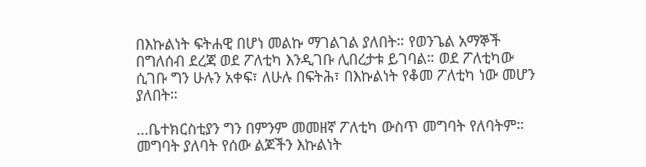በእኩልነት ፍትሐዊ በሆነ መልኩ ማገልገል ያለበት። የወንጌል አማኞች በግለሰብ ደረጃ ወደ ፖለቲካ እንዲገቡ ሊበረታቱ ይገባል። ወደ ፖለቲካው ሲገቡ ግን ሁሉን አቀፍ፣ ለሁሉ በፍትሕ፣ በእኩልነት የቆመ ፖለቲካ ነው መሆን ያለበት።

...ቤተክርስቲያን ግን በምንም መመዘኛ ፖለቲካ ውስጥ መግባት የለባትም። መግባት ያለባት የሰው ልጆችን እኩልነት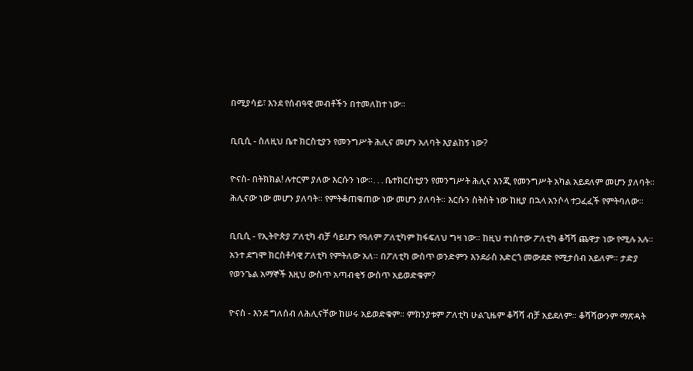በሚያሳይ፣ እንደ የሰብዓዊ መብቶችን በተመለከተ ነው።

ቢቢሲ - ስለዚህ ቤተ ክርስቲያን የመንግሥት ሕሊና መሆን አለባት እያልከኝ ነው?

ዮናስ- በትክክል! ሉተርም ያለው እርሱን ነው።. . . ቤተክርስቲያን የመንግሥት ሕሊና እንጂ የመንግሥት አካል አይደለም መሆን ያለባት። ሕሊናው ነው መሆን ያለባት። የምትቆጠቁጠው ነው መሆን ያለባት። እርሱን ስትስት ነው ከዚያ በኋላ አንሶላ ተጋፈፈች የምትባለው።

ቢቢሲ - የኢትዮጵያ ፖለቲካ ብቻ ሳይሆን የዓለም ፖለቲካም ከፋፍለህ ግዛ ነው። ከዚህ ተነስተው ፖለቲካ ቆሻሻ ጨዋታ ነው የሚሉ አሉ። አንተ ደግሞ ክርስቶሳዊ ፖለቲካ የምትለው አለ። በፖለቲካ ውስጥ ወንድምን እንደራስ አድርጎ መውደድ የሚታሰብ አይለም። ታድያ የወንጌል አማኞች እዚህ ውስጥ አጣብቂኝ ውስጥ አይወድቁም?

ዮናስ - እንደ ግለሰብ ለሕሊናቸው ከሠሩ አይወድቁም። ምክንያቱም ፖለቲካ ሁልጊዜም ቆሻሻ ብቻ አይደለም። ቆሻሻውንም ማጽዳት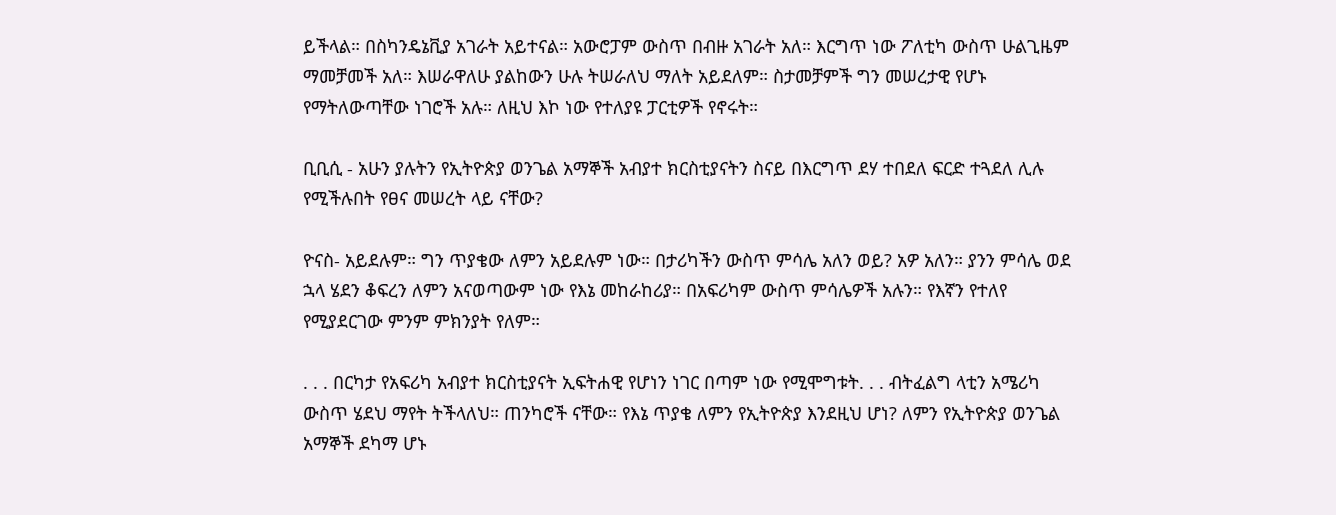ይችላል። በስካንዴኔቪያ አገራት አይተናል። አውሮፓም ውስጥ በብዙ አገራት አለ። እርግጥ ነው ፖለቲካ ውስጥ ሁልጊዜም ማመቻመች አለ። እሠራዋለሁ ያልከውን ሁሉ ትሠራለህ ማለት አይደለም። ስታመቻምች ግን መሠረታዊ የሆኑ የማትለውጣቸው ነገሮች አሉ። ለዚህ እኮ ነው የተለያዩ ፓርቲዎች የኖሩት።

ቢቢሲ - አሁን ያሉትን የኢትዮጵያ ወንጌል አማኞች አብያተ ክርስቲያናትን ስናይ በእርግጥ ደሃ ተበደለ ፍርድ ተጓደለ ሊሉ የሚችሉበት የፀና መሠረት ላይ ናቸው?

ዮናስ- አይደሉም። ግን ጥያቄው ለምን አይደሉም ነው። በታሪካችን ውስጥ ምሳሌ አለን ወይ? አዎ አለን። ያንን ምሳሌ ወደ ኋላ ሄደን ቆፍረን ለምን አናወጣውም ነው የእኔ መከራከሪያ። በአፍሪካም ውስጥ ምሳሌዎች አሉን። የእኛን የተለየ የሚያደርገው ምንም ምክንያት የለም።

. . . በርካታ የአፍሪካ አብያተ ክርስቲያናት ኢፍትሐዊ የሆነን ነገር በጣም ነው የሚሞግቱት. . . ብትፈልግ ላቲን አሜሪካ ውስጥ ሄደህ ማየት ትችላለህ። ጠንካሮች ናቸው። የእኔ ጥያቄ ለምን የኢትዮጵያ እንደዚህ ሆነ? ለምን የኢትዮጵያ ወንጌል አማኞች ደካማ ሆኑ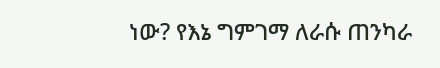ነው? የእኔ ግምገማ ለራሱ ጠንካራ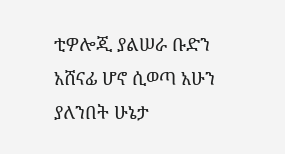ቲዎሎጂ ያልሠራ ቡድን አሸናፊ ሆኖ ሲወጣ አሁን ያለንበት ሁኔታ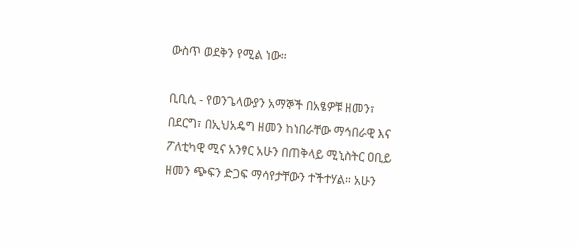ውስጥ ወደቅን የሚል ነው።

ቢቢሲ - የወንጌላውያን አማኞች በአፄዎቹ ዘመን፣ በደርግ፣ በኢህአዴግ ዘመን ከነበራቸው ማኅበራዊ እና ፖለቲካዊ ሚና አንፃር አሁን በጠቅላይ ሚኒስትር ዐቢይ ዘመን ጭፍን ድጋፍ ማሳየታቸውን ተችተሃል። አሁን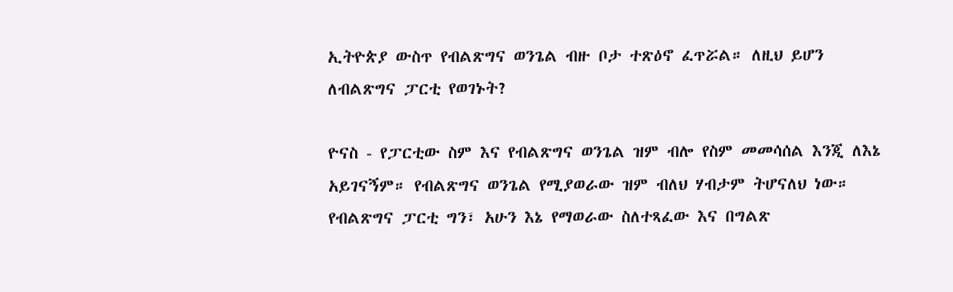ኢትዮጵያ ውስጥ የብልጽግና ወንጌል ብዙ ቦታ ተጽዕኖ ፈጥሯል። ለዚህ ይሆን ለብልጽግና ፓርቲ የወገኑት?

ዮናስ - የፓርቲው ስም እና የብልጽግና ወንጌል ዝም ብሎ የስም መመሳሰል እንጂ ለእኔ አይገናኝም። የብልጽግና ወንጌል የሚያወራው ዝም ብለህ ሃብታም ትሆናለህ ነው። የብልጽግና ፓርቲ ግን፣ አሁን እኔ የማወራው ስለተጻፈው እና በግልጽ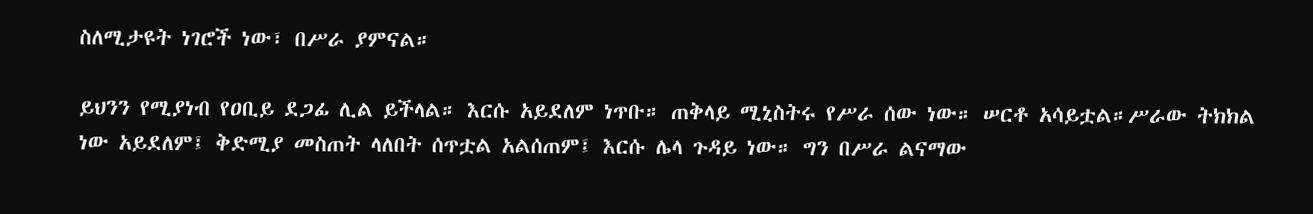ስለሚታዩት ነገሮች ነው፣ በሥራ ያምናል።

ይህንን የሚያነብ የዐቢይ ደጋፊ ሊል ይችላል። እርሱ አይደለም ነጥቡ። ጠቅላይ ሚኒስትሩ የሥራ ሰው ነው። ሠርቶ አሳይቷል።ሥራው ትክክል ነው አይደለም፤ ቅድሚያ መስጠት ላለበት ሰጥቷል አልሰጠም፤ እርሱ ሌላ ጉዳይ ነው። ግን በሥራ ልናማው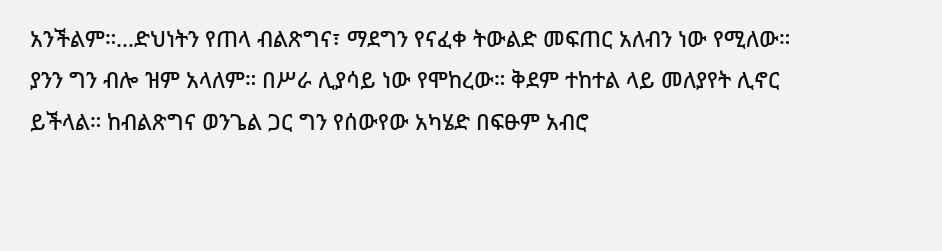አንችልም።...ድህነትን የጠላ ብልጽግና፣ ማደግን የናፈቀ ትውልድ መፍጠር አለብን ነው የሚለው። ያንን ግን ብሎ ዝም አላለም። በሥራ ሊያሳይ ነው የሞከረው። ቅደም ተከተል ላይ መለያየት ሊኖር ይችላል። ከብልጽግና ወንጌል ጋር ግን የሰውየው አካሄድ በፍፁም አብሮ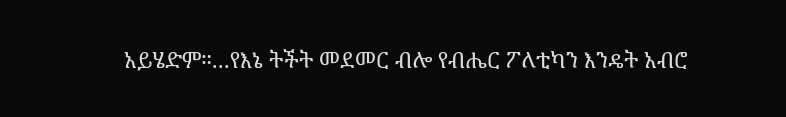አይሄድም።...የእኔ ትችት መደመር ብሎ የብሔር ፖለቲካን እንዴት አብሮ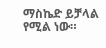ማስኬድ ይቻላል የሚል ነው።